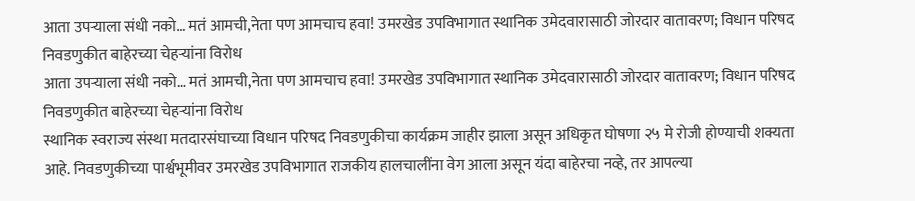आता उपऱ्याला संधी नको… मतं आमची,नेता पण आमचाच हवा! उमरखेड उपविभागात स्थानिक उमेदवारासाठी जोरदार वातावरण; विधान परिषद निवडणुकीत बाहेरच्या चेहऱ्यांना विरोध
आता उपऱ्याला संधी नको… मतं आमची,नेता पण आमचाच हवा! उमरखेड उपविभागात स्थानिक उमेदवारासाठी जोरदार वातावरण; विधान परिषद निवडणुकीत बाहेरच्या चेहऱ्यांना विरोध
स्थानिक स्वराज्य संस्था मतदारसंघाच्या विधान परिषद निवडणुकीचा कार्यक्रम जाहीर झाला असून अधिकृत घोषणा २५ मे रोजी होण्याची शक्यता आहे. निवडणुकीच्या पार्श्वभूमीवर उमरखेड उपविभागात राजकीय हालचालींना वेग आला असून यंदा बाहेरचा नव्हे, तर आपल्या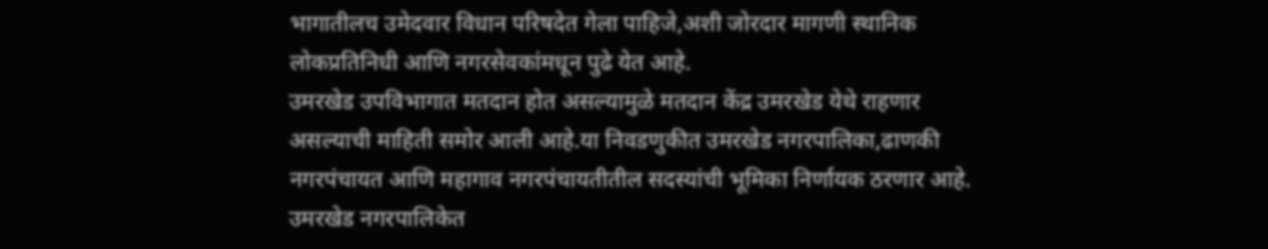भागातीलच उमेदवार विधान परिषदेत गेला पाहिजे,अशी जोरदार मागणी स्थानिक लोकप्रतिनिधी आणि नगरसेवकांमधून पुढे येत आहे.
उमरखेड उपविभागात मतदान होत असल्यामुळे मतदान केंद्र उमरखेड येथे राहणार असल्याची माहिती समोर आली आहे.या निवडणुकीत उमरखेड नगरपालिका,ढाणकी नगरपंचायत आणि महागाव नगरपंचायतीतील सदस्यांची भूमिका निर्णायक ठरणार आहे.
उमरखेड नगरपालिकेत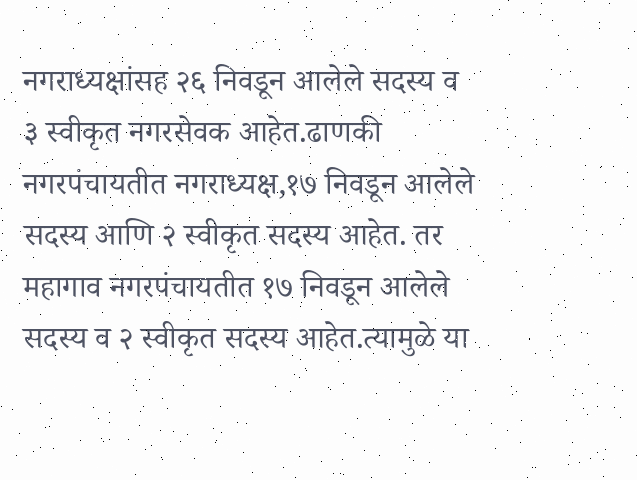नगराध्यक्षांसह २६ निवडून आलेले सदस्य व ३ स्वीकृत नगरसेवक आहेत.ढाणकी नगरपंचायतीत नगराध्यक्ष,१७ निवडून आलेले सदस्य आणि २ स्वीकृत सदस्य आहेत. तर महागाव नगरपंचायतीत १७ निवडून आलेले सदस्य व २ स्वीकृत सदस्य आहेत.त्यामुळे या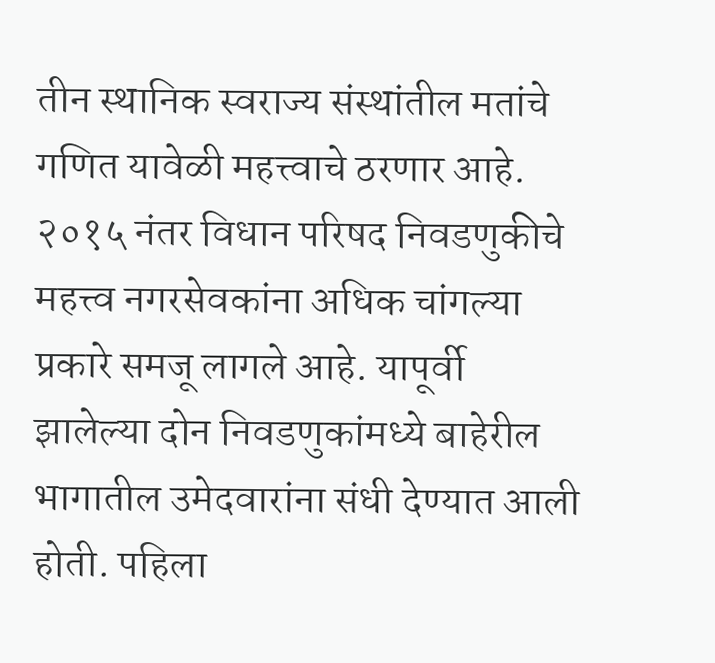तीन स्थानिक स्वराज्य संस्थांतील मतांचे गणित यावेळी महत्त्वाचे ठरणार आहे.
२०१५ नंतर विधान परिषद निवडणुकीचे महत्त्व नगरसेवकांना अधिक चांगल्या प्रकारे समजू लागले आहे. यापूर्वी झालेल्या दोन निवडणुकांमध्ये बाहेरील भागातील उमेदवारांना संधी देण्यात आली होती. पहिला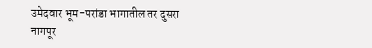उमेदवार भूम-परांडा भागातील तर दुसरा नागपूर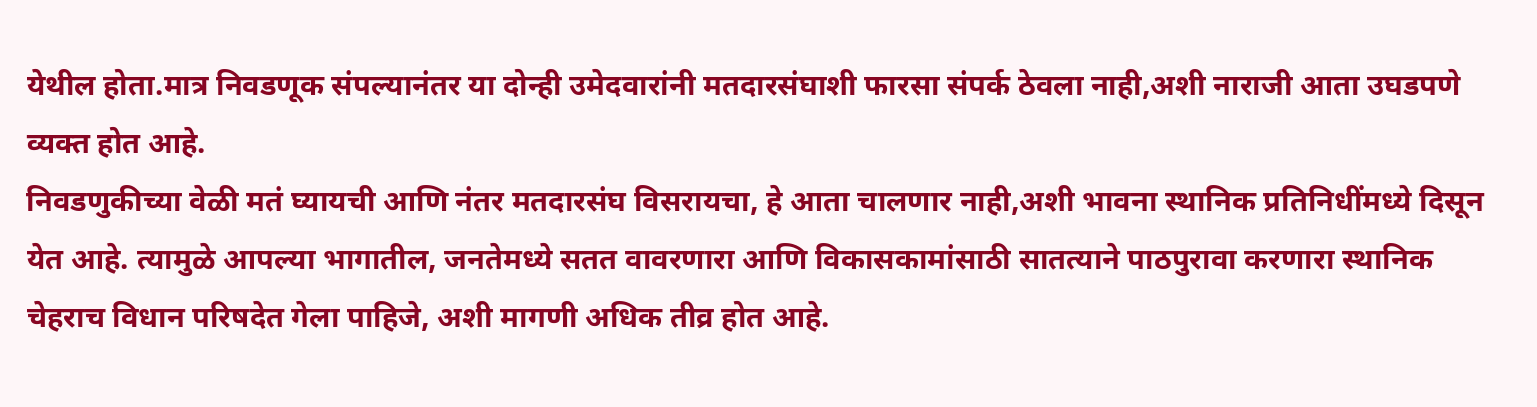येथील होता.मात्र निवडणूक संपल्यानंतर या दोन्ही उमेदवारांनी मतदारसंघाशी फारसा संपर्क ठेवला नाही,अशी नाराजी आता उघडपणे व्यक्त होत आहे.
निवडणुकीच्या वेळी मतं घ्यायची आणि नंतर मतदारसंघ विसरायचा, हे आता चालणार नाही,अशी भावना स्थानिक प्रतिनिधींमध्ये दिसून येत आहे. त्यामुळे आपल्या भागातील, जनतेमध्ये सतत वावरणारा आणि विकासकामांसाठी सातत्याने पाठपुरावा करणारा स्थानिक चेहराच विधान परिषदेत गेला पाहिजे, अशी मागणी अधिक तीव्र होत आहे.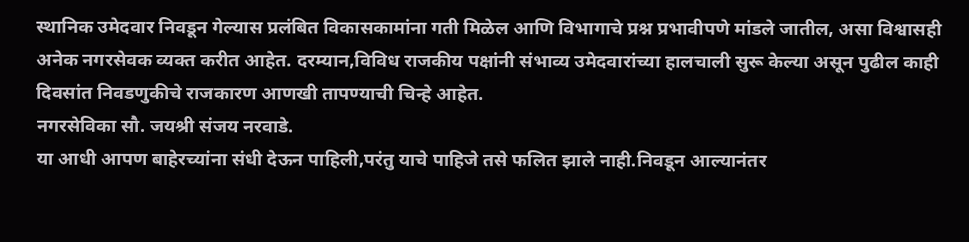स्थानिक उमेदवार निवडून गेल्यास प्रलंबित विकासकामांना गती मिळेल आणि विभागाचे प्रश्न प्रभावीपणे मांडले जातील, असा विश्वासही अनेक नगरसेवक व्यक्त करीत आहेत. दरम्यान,विविध राजकीय पक्षांनी संभाव्य उमेदवारांच्या हालचाली सुरू केल्या असून पुढील काही दिवसांत निवडणुकीचे राजकारण आणखी तापण्याची चिन्हे आहेत.
नगरसेविका सौ. जयश्री संजय नरवाडे.
या आधी आपण बाहेरच्यांना संधी देऊन पाहिली,परंतु याचे पाहिजे तसे फलित झाले नाही.निवडून आल्यानंतर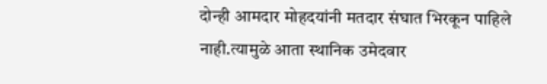दोन्ही आमदार मोहदयांनी मतदार संघात भिरकून पाहिले नाही.त्यामुळे आता स्थानिक उमेदवार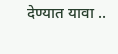देण्यात यावा ..